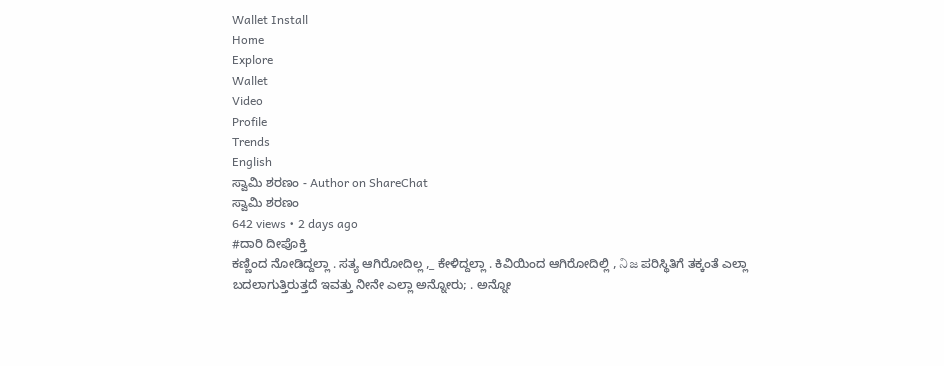Wallet Install
Home
Explore
Wallet
Video
Profile
Trends
English
ಸ್ವಾಮಿ ಶರಣಂ - Author on ShareChat
ಸ್ವಾಮಿ ಶರಣಂ
642 views • 2 days ago
#ದಾರಿ ದೀಪೊಕ್ತಿ
ಕಣ್ಣಿಂದ ನೋಡಿದ್ದಲ್ಲಾ . ಸತ್ಯ ಆಗಿರೋದಿಲ್ಲ ,_ ಕೇಳಿದ್ದಲ್ಲಾ . ಕಿವಿಯಿಂದ ಆಗಿರೋದಿಲ್ಲಿ , నిజ ಪರಿಸ್ಥಿತಿಗೆ ತಕ್ಕಂತೆ ಎಲ್ಲಾ   ಬದಲಾಗುತ್ತಿರುತ್ತದೆ ಇವತ್ತು ನೀನೇ ಎಲ್ಲಾ ಅನ್ನೋರು; . ಅನ್ನೋ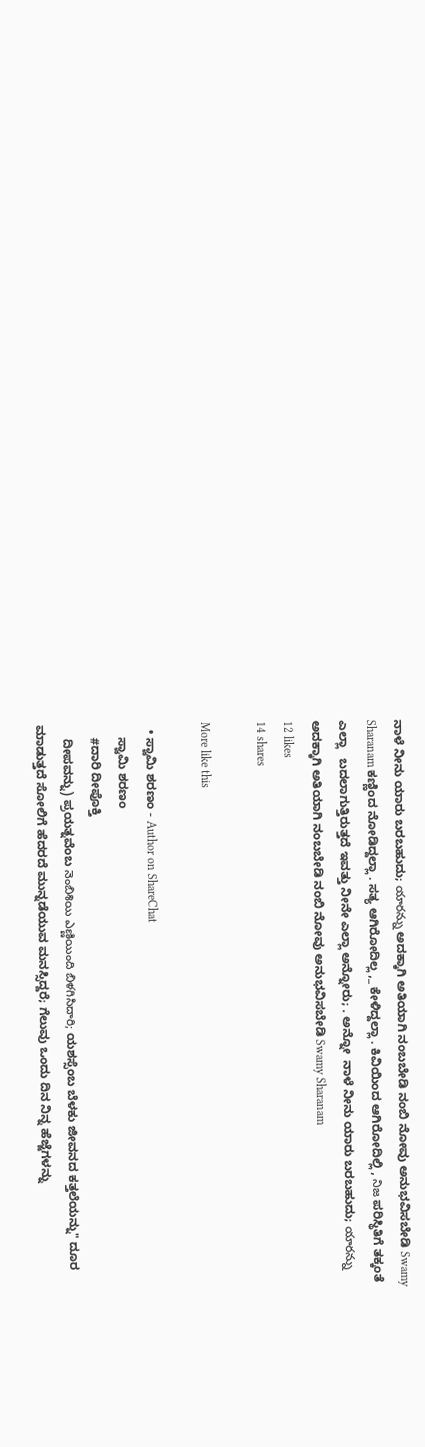ನಾಳೆ ನೀನು ಯಾರು ಬರಬಹುದು; యారన్ను ಅದಕ್ಕಾಗಿ ಅತಿಯಾಗಿ ನಂಬಬೇಡಿ ನಂಬಿ ನೋವು ಅನುಭವಿಸಬೇಡಿ Swamy Sharanam ಕಣ್ಣಿಂದ ನೋಡಿದ್ದಲ್ಲಾ . ಸತ್ಯ ಆಗಿರೋದಿಲ್ಲ ,_ ಕೇಳಿದ್ದಲ್ಲಾ . ಕಿವಿಯಿಂದ ಆಗಿರೋದಿಲ್ಲಿ , నిజ ಪರಿಸ್ಥಿತಿಗೆ ತಕ್ಕಂತೆ ಎಲ್ಲಾ   ಬದಲಾಗುತ್ತಿರುತ್ತದೆ ಇವತ್ತು ನೀನೇ ಎಲ್ಲಾ ಅನ್ನೋರು; . ಅನ್ನೋ  ನಾಳೆ ನೀನು ಯಾರು ಬರಬಹುದು; యారన్ను ಅದಕ್ಕಾಗಿ ಅತಿಯಾಗಿ ನಂಬಬೇಡಿ ನಂಬಿ ನೋವು ಅನುಭವಿಸಬೇಡಿ Swamy Sharanam
12 likes
14 shares

More like this

  • ಸ್ವಾಮಿ ಶರಣಂ - Author on ShareChat
    ಸ್ವಾಮಿ ಶರಣಂ
    #ದಾರಿ ದೀಪೊಕ್ತಿ
    ದೀಪವನ್ನು) ಪ್ರಯತ್ನವೆಂಬ నెంబిశియి ఎణ్ణియింది బిళగిసిదారి; ಯಶಸ್ಸೆಂಬ ಬೆಳಕು ಜೀವನದ ಕತ್ತಲೆಯನ್ನು" ದೂರ ಮಾಡುತ್ತದೆ ಸೋಲಿಗೆ ಹೆದರದೆ ಮುನ್ನಡೆಯುವ ಮನಸ್ಸಿದ್ದರೆ; ಗೆಲುವು ಒಂದು ದಿನ ನಿನ್ನ ಹೆಜ್ಜೆಗಳನ್ನು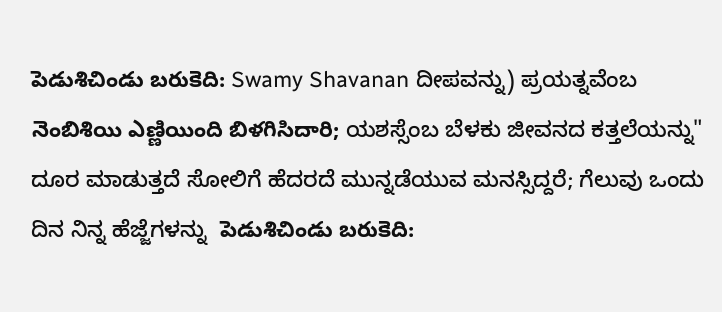పెడుశిచిండు బరుకెది: Swamy Shavanan ದೀಪವನ್ನು) ಪ್ರಯತ್ನವೆಂಬ నెంబిశియి ఎణ్ణియింది బిళగిసిదారి; ಯಶಸ್ಸೆಂಬ ಬೆಳಕು ಜೀವನದ ಕತ್ತಲೆಯನ್ನು" ದೂರ ಮಾಡುತ್ತದೆ ಸೋಲಿಗೆ ಹೆದರದೆ ಮುನ್ನಡೆಯುವ ಮನಸ್ಸಿದ್ದರೆ; ಗೆಲುವು ಒಂದು ದಿನ ನಿನ್ನ ಹೆಜ್ಜೆಗಳನ್ನು  పెడుశిచిండు బరుకెది: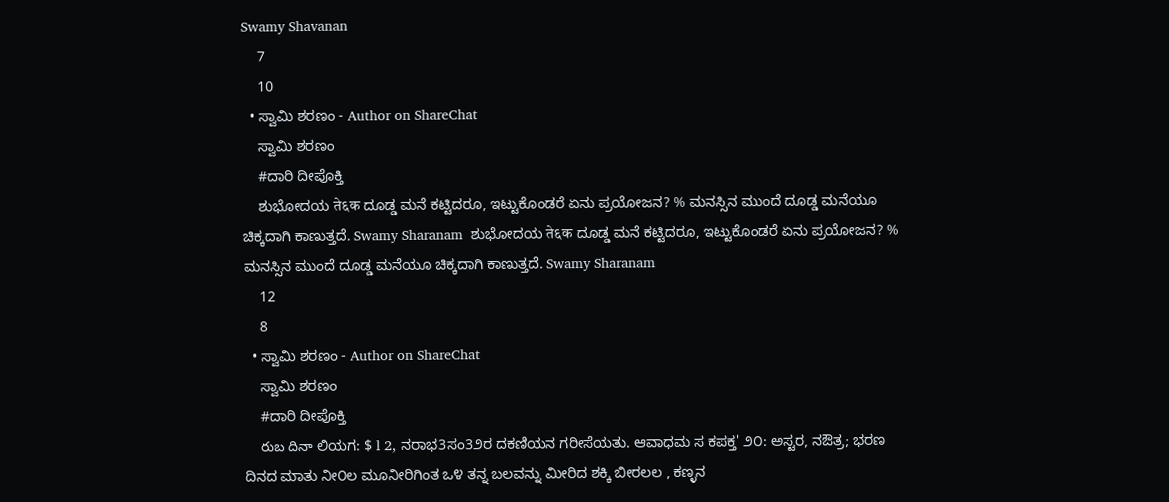Swamy Shavanan
    7
    10
  • ಸ್ವಾಮಿ ಶರಣಂ - Author on ShareChat
    ಸ್ವಾಮಿ ಶರಣಂ
    #ದಾರಿ ದೀಪೊಕ್ತಿ
    ಶುಭೋದಯ ते६क ದೂಡ್ಡ ಮನೆ ಕಟ್ಟಿದರೂ, ಇಟ್ಟುಕೊಂಡರೆ ಏನು ಪ್ರಯೋಜನ? % ಮನಸ್ಸಿನ ಮುಂದೆ ದೂಡ್ಡ ಮನೆಯೂ ಚಿಕ್ಕದಾಗಿ ಕಾಣುತ್ತದೆ. Swamy Sharanam  ಶುಭೋದಯ ते६क ದೂಡ್ಡ ಮನೆ ಕಟ್ಟಿದರೂ, ಇಟ್ಟುಕೊಂಡರೆ ಏನು ಪ್ರಯೋಜನ? % ಮನಸ್ಸಿನ ಮುಂದೆ ದೂಡ್ಡ ಮನೆಯೂ ಚಿಕ್ಕದಾಗಿ ಕಾಣುತ್ತದೆ. Swamy Sharanam
    12
    8
  • ಸ್ವಾಮಿ ಶರಣಂ - Author on ShareChat
    ಸ್ವಾಮಿ ಶರಣಂ
    #ದಾರಿ ದೀಪೊಕ್ತಿ
    రుబ దినా ಲಿಯಗ: $ l 2, ನರಾಭ3ಸಂ3೨ರ ದಕಣಿಯನ ಗರೀಸೆಯತು. ಆವಾಧಮ ಸ ಕಪಕ್ತ' ೨೦: ಅಸ್ಟರ, ನಔತ್ರ; ಭರಣ ದಿನದ ಮಾತು ನೀ೦ಲ ಮೂನೀರಿಗಿಂತ ಒ೪ ತನ್ನ ಬಲವನ್ನು ಮೀರಿದ ಶಕ್ಕಿ ಬೀರಲಲ , ಕಣ್ಳನ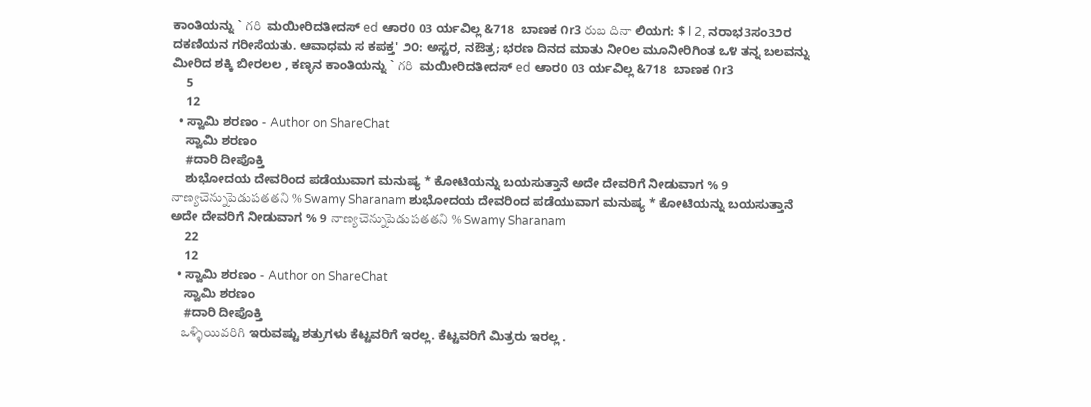ಕಾಂತಿಯನ್ನು ` గరి  ಮಯೀರಿದತೀದಸ್ ed ಆಾರ0 03 ರ್ಯವಿಲ್ಲ &718  ಬಾಣಕ ೧r3 రుబ దినా ಲಿಯಗ: $ l 2, ನರಾಭ3ಸಂ3೨ರ ದಕಣಿಯನ ಗರೀಸೆಯತು. ಆವಾಧಮ ಸ ಕಪಕ್ತ' ೨೦: ಅಸ್ಟರ, ನಔತ್ರ; ಭರಣ ದಿನದ ಮಾತು ನೀ೦ಲ ಮೂನೀರಿಗಿಂತ ಒ೪ ತನ್ನ ಬಲವನ್ನು ಮೀರಿದ ಶಕ್ಕಿ ಬೀರಲಲ , ಕಣ್ಳನ ಕಾಂತಿಯನ್ನು ` గరి  ಮಯೀರಿದತೀದಸ್ ed ಆಾರ0 03 ರ್ಯವಿಲ್ಲ &718  ಬಾಣಕ ೧r3
    5
    12
  • ಸ್ವಾಮಿ ಶರಣಂ - Author on ShareChat
    ಸ್ವಾಮಿ ಶರಣಂ
    #ದಾರಿ ದೀಪೊಕ್ತಿ
    ಶುಭೋದಯ ದೇವರಿಂದ ಪಡೆಯುವಾಗ ಮನುಷ್ಯ * ಕೋಟಿಯನ್ನು ಬಯಸುತ್ತಾನೆ ಅದೇ ದೇವರಿಗೆ ನೀಡುವಾಗ % 9 నాణ్యచెన్నుపెడుపతతని % Swamy Sharanam ಶುಭೋದಯ ದೇವರಿಂದ ಪಡೆಯುವಾಗ ಮನುಷ್ಯ * ಕೋಟಿಯನ್ನು ಬಯಸುತ್ತಾನೆ ಅದೇ ದೇವರಿಗೆ ನೀಡುವಾಗ % 9 నాణ్యచెన్నుపెడుపతతని % Swamy Sharanam
    22
    12
  • ಸ್ವಾಮಿ ಶರಣಂ - Author on ShareChat
    ಸ್ವಾಮಿ ಶರಣಂ
    #ದಾರಿ ದೀಪೊಕ್ತಿ
    ఒళ్ళియివరిగి ಇರುವಷ್ಟು ಶತ್ರುಗಳು ಕೆಟ್ಟವರಿಗೆ ಇರಲ್ಲ. ಕೆಟ್ಟವರಿಗೆ ಮಿತ್ರರು ಇರಲ್ಲ .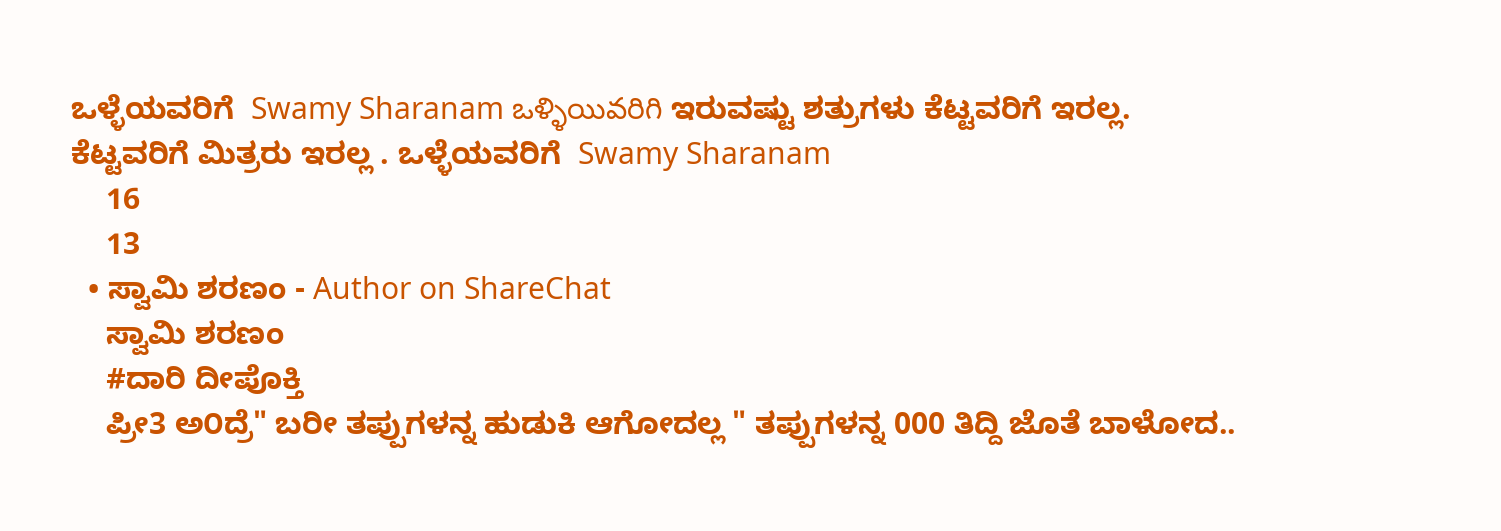ಒಳ್ಳೆಯವರಿಗೆ  Swamy Sharanam ఒళ్ళియివరిగి ಇರುವಷ್ಟು ಶತ್ರುಗಳು ಕೆಟ್ಟವರಿಗೆ ಇರಲ್ಲ. ಕೆಟ್ಟವರಿಗೆ ಮಿತ್ರರು ಇರಲ್ಲ . ಒಳ್ಳೆಯವರಿಗೆ  Swamy Sharanam
    16
    13
  • ಸ್ವಾಮಿ ಶರಣಂ - Author on ShareChat
    ಸ್ವಾಮಿ ಶರಣಂ
    #ದಾರಿ ದೀಪೊಕ್ತಿ
    ಪ್ರೀ3 ಅ೦ದ್ರೆ" ಬರೀ ತಪ್ಪುಗಳನ್ನ ಹುಡುಕಿ ಆಗೋದಲ್ಲ " ತಪ್ಪುಗಳನ್ನ 000 ತಿದ್ದಿ ಜೊತೆ ಬಾಳೋದ..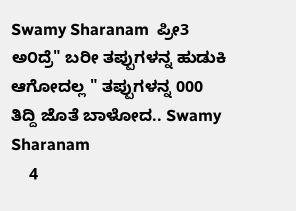Swamy Sharanam  ಪ್ರೀ3 ಅ೦ದ್ರೆ" ಬರೀ ತಪ್ಪುಗಳನ್ನ ಹುಡುಕಿ ಆಗೋದಲ್ಲ " ತಪ್ಪುಗಳನ್ನ 000 ತಿದ್ದಿ ಜೊತೆ ಬಾಳೋದ.. Swamy Sharanam
    4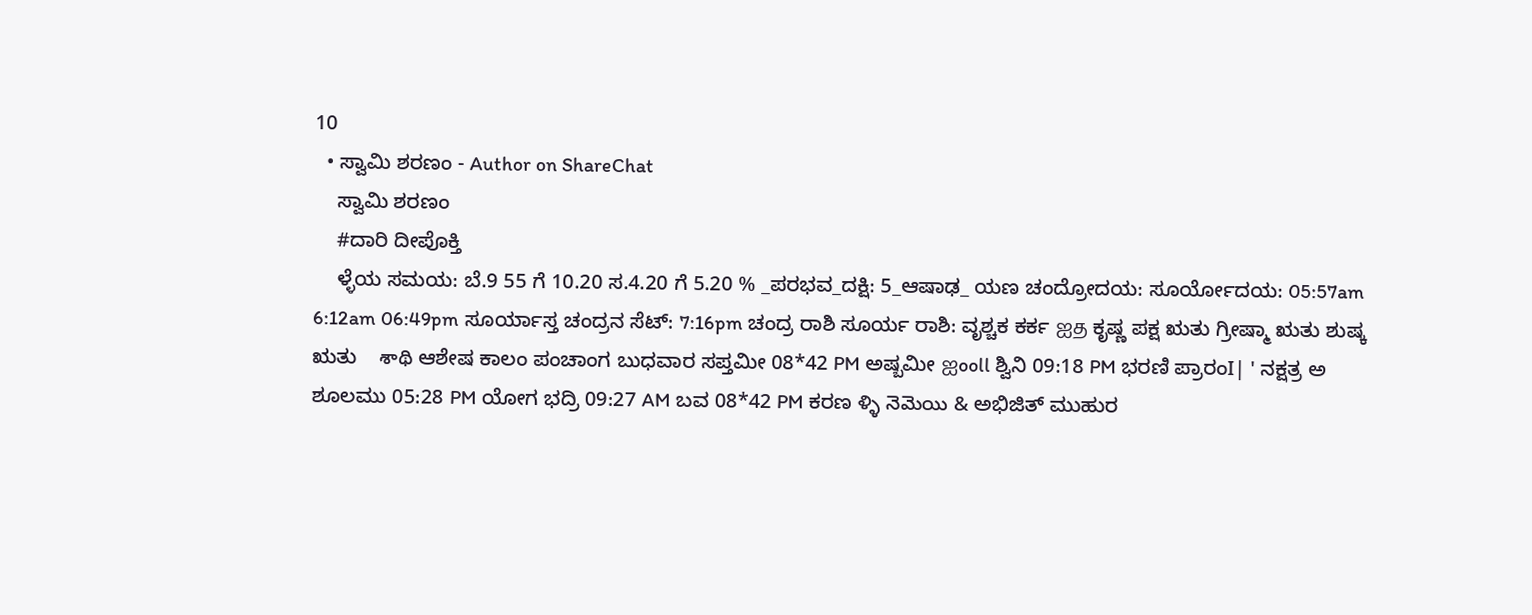10
  • ಸ್ವಾಮಿ ಶರಣಂ - Author on ShareChat
    ಸ್ವಾಮಿ ಶರಣಂ
    #ದಾರಿ ದೀಪೊಕ್ತಿ
    ಳ್ಳೆಯ ಸಮಯ: ಬೆ.9 55 ಗೆ 10.20 ಸ.4.20 ಗೆ 5.20 % _ಪರಭವ_ದಕ್ಷಿ: 5_ಆಷಾಢ_ ಯಣ ಚಂದ್ರೋದಯ: ಸೂರ್ಯೋದಯ: 05:57am 6:12am 06:49pm ಸೂರ್ಯಾಸ್ತ ಚಂದ್ರನ ಸೆಟ್: 7:16pm ಚಂದ್ರ ರಾಶಿ ಸೂರ್ಯ ರಾಶಿ: ವೃಶ್ಚಕ ಕರ್ಕ ஐத ಕೃಷ್ಣ ಪಕ್ಷ ಋತು ಗ್ರೀಷ್ಮಾ ಋತು ಶುಷ್ಕ ಋತು    శాథి ಆಶೇಷ ಕಾಲಂ ಪಂಚಾಂಗ ಬುಧವಾರ ಸಪ್ತಮೀ 08*42 PM ಅಷ್ಬಮೀ ஐooll ಶ್ವಿನಿ 09:18 PM ಭರಣಿ ಪ್ರಾರಂI| ' ನಕ್ಷತ್ರ ಅ ಶೂಲಮು 05:28 PM ಯೋಗ ಭದ್ರಿ 09:27 AM ಬವ 08*42 PM ಕರಣ ళ్ళి నెమెయి & ಅಭಿಜಿತ್ ಮುಹುರ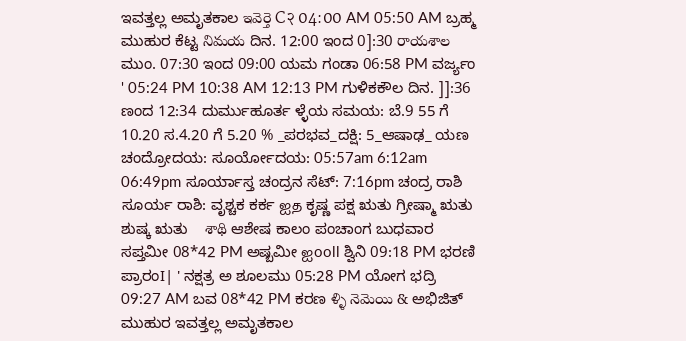ಇವತ್ತಲ್ಲ ಅಮೃತಕಾಲ ఇవెర్తె C२ 04:00 AM 05:50 AM ಬ್ರಹ್ಮ ಮುಹುರ ಕೆಟ್ಟ నిమయ ದಿನ. 12:00 ಇಂದ 0]:30 రాయశాల ಮುಂ. 07:30 ಇಂದ 09:00 ಯಮ ಗಂಡಾ 06:58 PM ವರ್ಜ್ಯಂ ' 05:24 PM 10:38 AM 12:13 PM ಗುಳಿಕಕೌಲ ದಿನ. ]]:36 ಣಂದ 12:34 ದುರ್ಮುಹೂರ್ತ ಳ್ಳೆಯ ಸಮಯ: ಬೆ.9 55 ಗೆ 10.20 ಸ.4.20 ಗೆ 5.20 % _ಪರಭವ_ದಕ್ಷಿ: 5_ಆಷಾಢ_ ಯಣ ಚಂದ್ರೋದಯ: ಸೂರ್ಯೋದಯ: 05:57am 6:12am 06:49pm ಸೂರ್ಯಾಸ್ತ ಚಂದ್ರನ ಸೆಟ್: 7:16pm ಚಂದ್ರ ರಾಶಿ ಸೂರ್ಯ ರಾಶಿ: ವೃಶ್ಚಕ ಕರ್ಕ ஐத ಕೃಷ್ಣ ಪಕ್ಷ ಋತು ಗ್ರೀಷ್ಮಾ ಋತು ಶುಷ್ಕ ಋತು    శాథి ಆಶೇಷ ಕಾಲಂ ಪಂಚಾಂಗ ಬುಧವಾರ ಸಪ್ತಮೀ 08*42 PM ಅಷ್ಬಮೀ ஐooll ಶ್ವಿನಿ 09:18 PM ಭರಣಿ ಪ್ರಾರಂI| ' ನಕ್ಷತ್ರ ಅ ಶೂಲಮು 05:28 PM ಯೋಗ ಭದ್ರಿ 09:27 AM ಬವ 08*42 PM ಕರಣ ళ్ళి నెమెయి & ಅಭಿಜಿತ್ ಮುಹುರ ಇವತ್ತಲ್ಲ ಅಮೃತಕಾಲ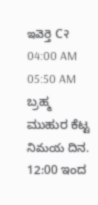ఇవెర్తె C२ 04:00 AM 05:50 AM ಬ್ರಹ್ಮ ಮುಹುರ ಕೆಟ್ಟ నిమయ ದಿನ. 12:00 ಇಂದ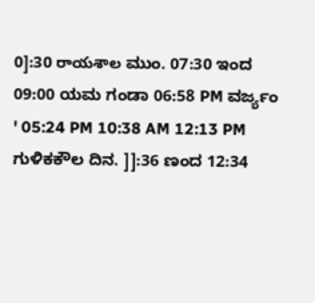0]:30 రాయశాల ಮುಂ. 07:30 ಇಂದ 09:00 ಯಮ ಗಂಡಾ 06:58 PM ವರ್ಜ್ಯಂ ' 05:24 PM 10:38 AM 12:13 PM ಗುಳಿಕಕೌಲ ದಿನ. ]]:36 ಣಂದ 12:34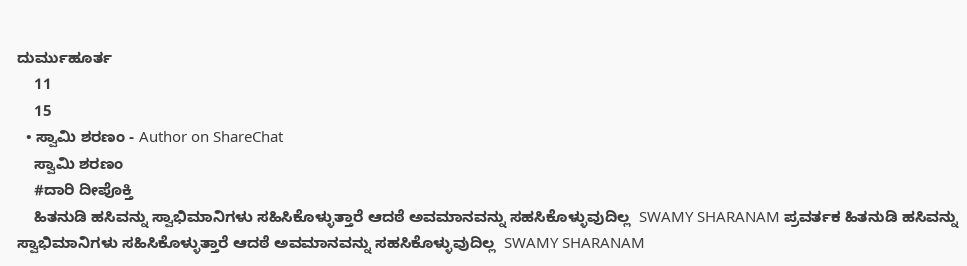ದುರ್ಮುಹೂರ್ತ
    11
    15
  • ಸ್ವಾಮಿ ಶರಣಂ - Author on ShareChat
    ಸ್ವಾಮಿ ಶರಣಂ
    #ದಾರಿ ದೀಪೊಕ್ತಿ
    ಹಿತನುಡಿ ಹಸಿವನ್ನು ಸ್ವಾಭಿಮಾನಿಗಳು ಸಹಿಸಿಕೊಳ್ಳುತ್ತಾರೆ ಆದಠೆ ಅವಮಾನವನ್ನು ಸಹಸಿಕೊಳ್ಳುವುದಿಲ್ಲ  SWAMY SHARANAM ಪ್ರವರ್ತಕ ಹಿತನುಡಿ ಹಸಿವನ್ನು ಸ್ವಾಭಿಮಾನಿಗಳು ಸಹಿಸಿಕೊಳ್ಳುತ್ತಾರೆ ಆದಠೆ ಅವಮಾನವನ್ನು ಸಹಸಿಕೊಳ್ಳುವುದಿಲ್ಲ  SWAMY SHARANAM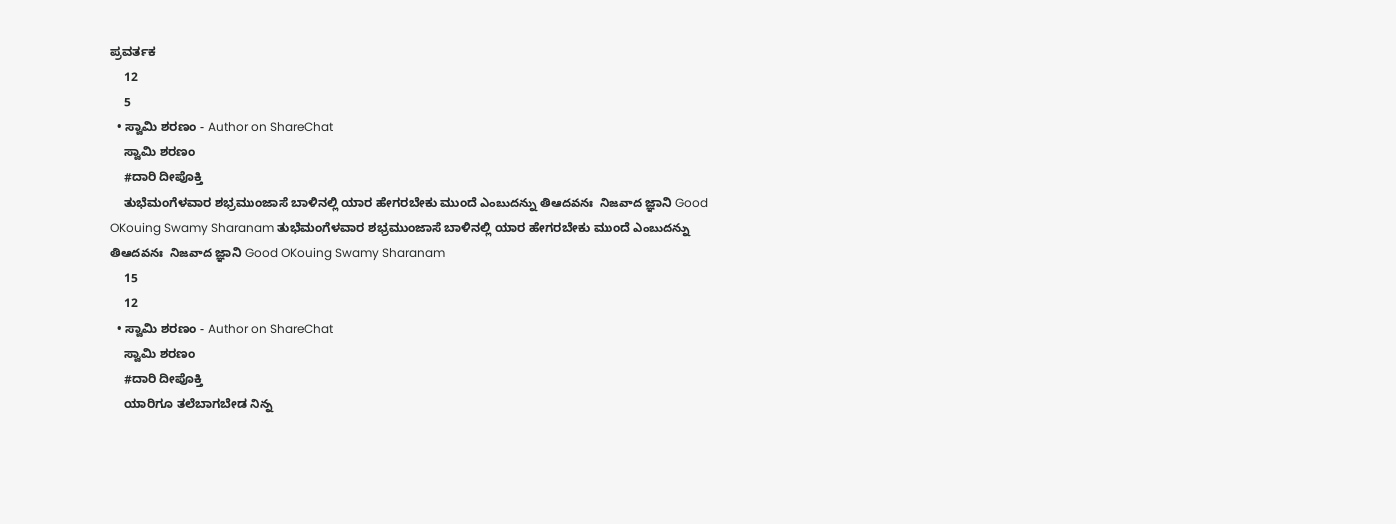ಪ್ರವರ್ತಕ
    12
    5
  • ಸ್ವಾಮಿ ಶರಣಂ - Author on ShareChat
    ಸ್ವಾಮಿ ಶರಣಂ
    #ದಾರಿ ದೀಪೊಕ್ತಿ
    ತುಭೆಮಂಗೆಳವಾರ ಶಭ್ರಮುಂಜಾಸೆ ಬಾಳಿನಲ್ಲಿ ಯಾರ ಹೇಗರಬೇಕು ಮುಂದೆ ఎంబుదన్ను తిఆదవనః  నిజవాద ಜ್ಞಾನಿ Good OKouing Swamy Sharanam ತುಭೆಮಂಗೆಳವಾರ ಶಭ್ರಮುಂಜಾಸೆ ಬಾಳಿನಲ್ಲಿ ಯಾರ ಹೇಗರಬೇಕು ಮುಂದೆ ఎంబుదన్ను తిఆదవనః  నిజవాద ಜ್ಞಾನಿ Good OKouing Swamy Sharanam
    15
    12
  • ಸ್ವಾಮಿ ಶರಣಂ - Author on ShareChat
    ಸ್ವಾಮಿ ಶರಣಂ
    #ದಾರಿ ದೀಪೊಕ್ತಿ
    ಯಾರಿಗೂ ತಲೆಬಾಗಬೇಡ నిన్న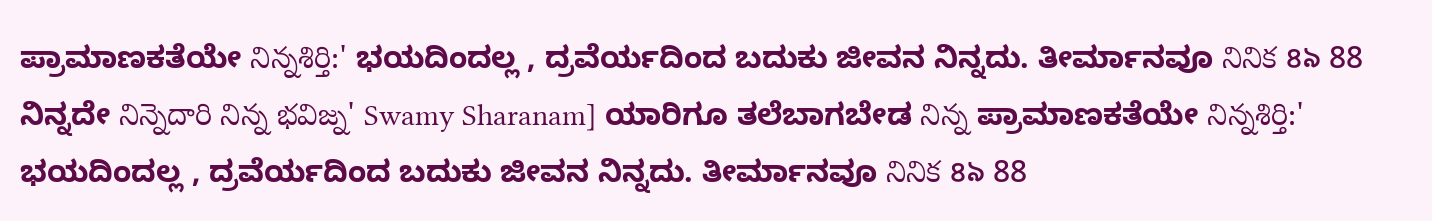ಪ್ರಾಮಾಣಕತೆಯೇ నిన్నశిర్తి:' ಭಯದಿಂದಲ್ಲ , ದ್ರವೆರ್ಯದಿಂದ ಬದುಕು ಜೀವನ ನಿನ್ನದು. ತೀರ್ಮಾನವೂ నినిక ৪৯ 88 ನಿನ್ನದೇ నిన్నెదారి నిన్న భవిజ్న' Swamy Sharanam] ಯಾರಿಗೂ ತಲೆಬಾಗಬೇಡ నిన్న ಪ್ರಾಮಾಣಕತೆಯೇ నిన్నశిర్తి:' ಭಯದಿಂದಲ್ಲ , ದ್ರವೆರ್ಯದಿಂದ ಬದುಕು ಜೀವನ ನಿನ್ನದು. ತೀರ್ಮಾನವೂ నినిక ৪৯ 88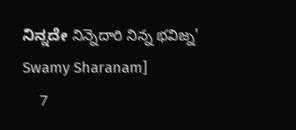ನಿನ್ನದೇ నిన్నెదారి నిన్న భవిజ్న' Swamy Sharanam]
    7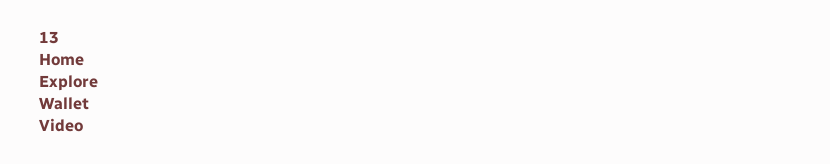13
Home
Explore
Wallet
Video